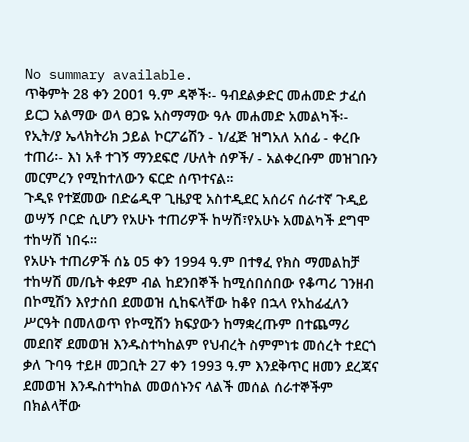No summary available.
ጥቅምት 28 ቀን 2ዐዐ1 ዓ.ም ዳኞች፡- ዓብደልቃድር መሐመድ ታፈሰ ይርጋ አልማው ወላ ፀጋዬ አስማማው ዓሉ መሐመድ አመልካች፡- የኢት/ያ ኤላክትሪክ ኃይል ኮርፖሬሽን - ነ/ፈጅ ዝግአለ አሰፊ - ቀረቡ ተጠሪ፡- እነ አቶ ተገኝ ማንደፍሮ /ሁለት ሰዎች/ - አልቀረቡም መዝገቡን መርምረን የሚከተለውን ፍርድ ሰጥተናል።
ጉዲዩ የተጀመው በድሬዲዋ ጊዜያዊ አስተዲደር አሰሪና ሰራተኛ ጉዲይ ወሣኝ ቦርድ ሲሆን የአሁኑ ተጠሪዎች ከሣሽ፣የአሁኑ አመልካች ደግሞ ተከሣሽ ነበሩ።
የአሁኑ ተጠሪዎች ሰኔ ዐ5 ቀን 1994 ዓ.ም በተፃፈ የክስ ማመልከቻ ተከሣሽ መ/ቤት ቀደም ብል ከደንበኞች ከሚሰበሰበው የቆጣሪ ገንዘብ በኮሚሽን እየታሰበ ደመወዝ ሲከፍላቸው ከቆየ በኋላ የአከፊፈለን ሥርዓት በመለወጥ የኮሚሽን ክፍያውን ከማቋረጡም በተጨማሪ መደበኛ ደመወዝ እንዱስተካከልም የህብረት ስምምነቱ መሰረት ተደርጎ ቃለ ጉባዓ ተይዞ መጋቢት 27 ቀን 1993 ዓ.ም እንደቅጥር ዘመን ደረጃና ደመወዝ እንዱስተካከል መወሰኑንና ላልች መሰል ሰራተኞችም በክልላቸው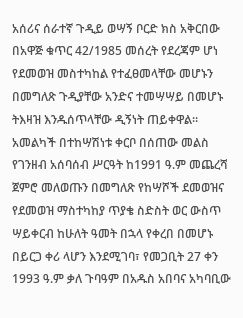አሰሪና ሰራተኛ ጉዲይ ወሣኝ ቦርድ ክስ አቅርበው በአዋጅ ቁጥር 42/1985 መሰረት የደረጃም ሆነ የደመወዝ መስተካከል የተፈፀመላቸው መሆኑን በመግለጽ ጉዲያቸው አንድና ተመሣሣይ በመሆኑ ትእዛዝ እንዱሰጥላቸው ዲኝነት ጠይቀዋል። አመልካች በተከሣሽነቱ ቀርቦ በሰጠው መልስ የገንዘብ አሰባሰብ ሥርዓት ከ1991 ዓ.ም መጨረሻ ጀምሮ መለወጡን በመግለጽ የከሣሾች ደመወዝና የደመወዝ ማስተካከያ ጥያቄ ስድስት ወር ውስጥ ሣይቀርብ ከሁለት ዓመት በኋላ የቀረበ በመሆኑ በይርጋ ቀሪ ላሆን እንደሚገባ፣ የመጋቢት 27 ቀን 1993 ዓ.ም ቃለ ጉባዓም በአዱስ አበባና አካባቢው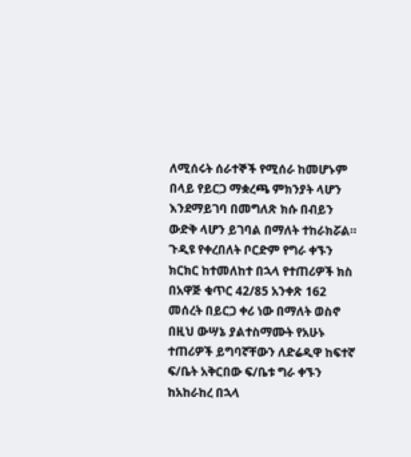ለሚሰሩት ሰራተኞች የሚሰራ ከመሆኑም በላይ የይርጋ ማቋረጫ ምክንያት ላሆን እንደማይገባ በመግለጽ ክሱ በብይን ውድቅ ላሆን ይገባል በማለት ተከራክሯል። ጉዲዩ የቀረበለት ቦርድም የግራ ቀኙን ክርክር ከተመለከተ በኋላ የተጠሪዎች ክስ በአዋጅ ቁጥር 42/85 አንቀጽ 162 መሰረት በይርጋ ቀሪ ነው በማለት ወስኖ በዚህ ውሣኔ ያልተስማሙት የአሁኑ ተጠሪዎች ይግባኛቸውን ለድሬዲዋ ከፍተኛ ፍ/ቤት አቅርበው ፍ/ቤቱ ግራ ቀኙን ከአከራከረ በኋላ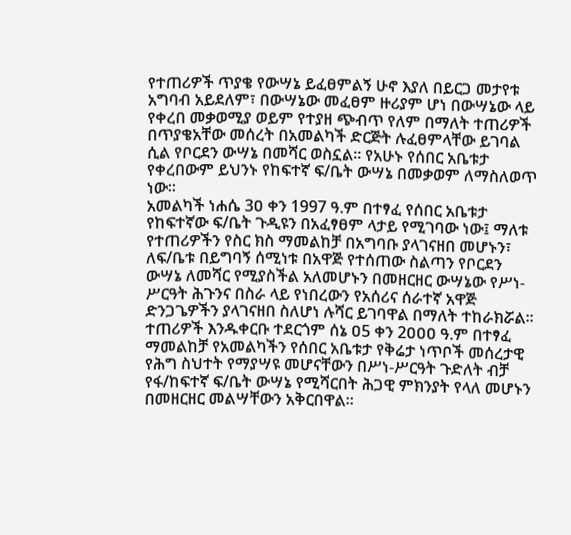የተጠሪዎች ጥያቄ የውሣኔ ይፈፀምልኝ ሁኖ እያለ በይርጋ መታየቱ አግባብ አይደለም፣ በውሣኔው መፈፀም ዙሪያም ሆነ በውሣኔው ላይ የቀረበ መቃወሚያ ወይም የተያዘ ጭብጥ የለም በማለት ተጠሪዎች በጥያቄአቸው መሰረት በአመልካች ድርጅት ሉፈፀምላቸው ይገባል ሲል የቦርደን ውሣኔ በመሻር ወስኗል። የአሁኑ የሰበር አቤቱታ የቀረበውም ይህንኑ የከፍተኛ ፍ/ቤት ውሣኔ በመቃወም ለማስለወጥ ነው።
አመልካች ነሐሴ 3ዐ ቀን 1997 ዓ.ም በተፃፈ የሰበር አቤቱታ የከፍተኛው ፍ/ቤት ጉዲዩን በአፈፃፀም ላታይ የሚገባው ነው፤ ማለቱ የተጠሪዎችን የስር ክስ ማመልከቻ በአግባቡ ያላገናዘበ መሆኑን፣ ለፍ/ቤቱ በይግባኝ ሰሚነቱ በአዋጅ የተሰጠው ስልጣን የቦርደን ውሣኔ ለመሻር የሚያስችል አለመሆኑን በመዘርዘር ውሣኔው የሥነ-ሥርዓት ሕጉንና በስራ ላይ የነበረውን የአሰሪና ሰራተኛ አዋጅ ድንጋጌዎችን ያላገናዘበ ስለሆነ ሉሻር ይገባዋል በማለት ተከራክሯል።
ተጠሪዎች እንዱቀርቡ ተደርጎም ሰኔ ዐ5 ቀን 2ዐዐዐ ዓ.ም በተፃፈ ማመልከቻ የአመልካችን የሰበር አቤቱታ የቅሬታ ነጥቦች መሰረታዊ የሕግ ስህተት የማያሣዩ መሆናቸውን በሥነ-ሥርዓት ጉድለት ብቻ የፋ/ከፍተኛ ፍ/ቤት ውሣኔ የሚሻርበት ሕጋዊ ምክንያት የላለ መሆኑን በመዘርዘር መልሣቸውን አቅርበዋል።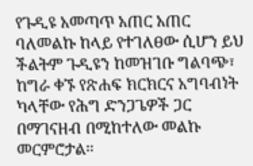የጉዲዩ አመጣጥ አጠር አጠር ባለመልኩ ከላይ የተገለፀው ሲሆን ይህ ችልትም ጉዲዩን ከመዝገቡ ግልባጭ፣ ከግራ ቀኙ የጽሐፍ ክርክርና አግባብነት ካላቸው የሕግ ድንጋጌዎች ጋር በማገናዘብ በሚከተለው መልኩ መርምሮታል።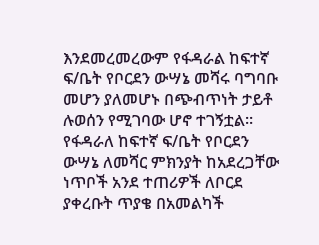እንደመረመረውም የፋዳራል ከፍተኛ ፍ/ቤት የቦርደን ውሣኔ መሻሩ ባግባቡ መሆን ያለመሆኑ በጭብጥነት ታይቶ ሉወሰን የሚገባው ሆኖ ተገኝቷል።
የፋዳራለ ከፍተኛ ፍ/ቤት የቦርደን ውሣኔ ለመሻር ምክንያት ከአደረጋቸው ነጥቦች አንደ ተጠሪዎች ለቦርደ ያቀረቡት ጥያቄ በአመልካች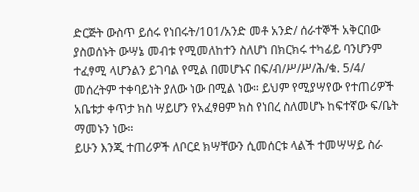ድርጅት ውስጥ ይሰሩ የነበሩት/1ዐ1/አንድ መቶ አንድ/ ሰራተኞች አቅርበው ያስወሰኑት ውሣኔ መብቱ የሚመለከተን ስለሆነ በክርክሩ ተካፊይ ባንሆንም ተፈፃሚ ላሆንልን ይገባል የሚል በመሆኑና በፍ/ብ/ሥ/ሥ/ሕ/ቁ. 5/4/ መሰረትም ተቀባይነት ያለው ነው በሚል ነው። ይህም የሚያሣየው የተጠሪዎች አቤቱታ ቀጥታ ክስ ሣይሆን የአፈፃፀም ክስ የነበረ ስለመሆኑ ከፍተኛው ፍ/ቤት ማመኑን ነው።
ይሁን እንጂ ተጠሪዎች ለቦርደ ክሣቸውን ሲመሰርቱ ላልች ተመሣሣይ ስራ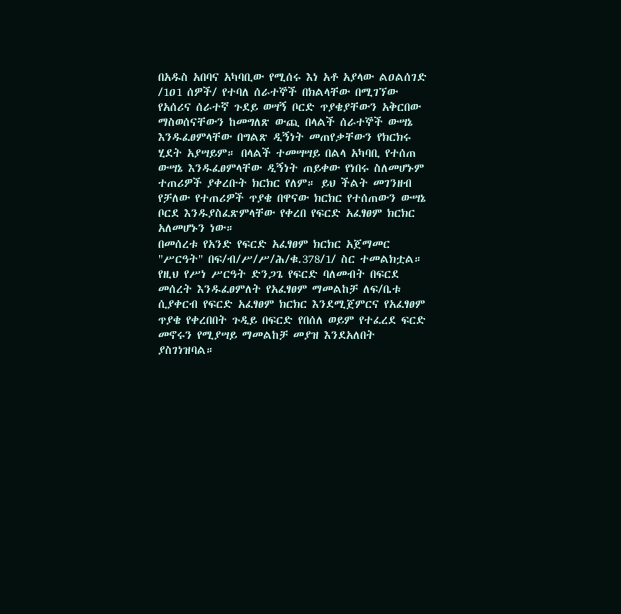በአዱስ አበባና አካባቢው የሚሰሩ እነ አቶ አያላው ልዐልሰገድ /1ዐ1 ሰዎች/ የተባለ ሰራተኞች በክልላቸው በሚገኘው የአሰሪና ሰራተኛ ጉደይ ወሣኝ ቦርድ ጥያቄያቸውን አቅርበው ማስወሰናቸውን ከመግለጽ ውጪ በላልች ሰራተኞች ውሣኔ እንዱፈፀምላቸው በግልጽ ዲኝነት መጠየቃቸውን የክርክሩ ሂደት አያሣይም። በላልች ተመሣሣይ በልላ አካባቢ የተሰጠ ውሣኔ እንዱፈፀምላቸው ዲኝነት ጠይቀው የነበሩ ስለመሆኑም ተጠሪዎች ያቀረቡት ክርክር የለም። ይህ ችልት መገንዘብ የቻለው የተጠሪዎች ጥያቄ በዋናው ክርክር የተሰጠውን ውሣኔ ቦርደ እንዱያስፈጽምላቸው የቀረበ የፍርድ አፈፃፀም ክርክር አለመሆኑን ነው።
በመሰረቱ የአንድ የፍርድ አፈፃፀም ክርክር አጀማመር "ሥርዓት" በፍ/ብ/ሥ/ሥ/ሕ/ቁ.378/1/ ስር ተመልክቷል። የዚህ የሥነ ሥርዓት ድንጋጌ የፍርድ ባለመብት በፍርደ መሰረት እንዱፈፀምለት የአፈፃፀም ማመልከቻ ለፍ/ቤቱ ሲያቀርብ የፍርድ አፈፃፀም ክርክር እንደሚጀምርና የአፈፃፀም ጥያቄ የቀረበበት ጉዲይ በፍርድ የበሰለ ወይም የተፈረደ ፍርድ መኖሩን የሚያሣይ ማመልከቻ መያዝ እንደአለበት ያስገነዝባል።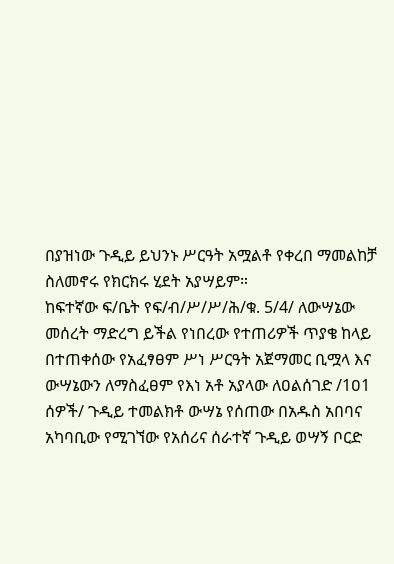በያዝነው ጉዲይ ይህንኑ ሥርዓት አሟልቶ የቀረበ ማመልከቻ ስለመኖሩ የክርክሩ ሂደት አያሣይም።
ከፍተኛው ፍ/ቤት የፍ/ብ/ሥ/ሥ/ሕ/ቁ. 5/4/ ለውሣኔው መሰረት ማድረግ ይችል የነበረው የተጠሪዎች ጥያቄ ከላይ በተጠቀሰው የአፈፃፀም ሥነ ሥርዓት አጀማመር ቢሟላ እና ውሣኔውን ለማስፈፀም የእነ አቶ አያላው ለዐልሰገድ /1ዐ1 ሰዎች/ ጉዲይ ተመልክቶ ውሣኔ የሰጠው በአዱስ አበባና አካባቢው የሚገኘው የአሰሪና ሰራተኛ ጉዲይ ወሣኝ ቦርድ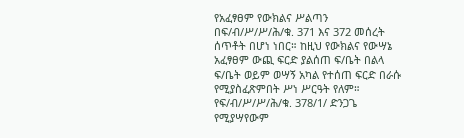የአፈፃፀም የውክልና ሥልጣን በፍ/ብ/ሥ/ሥ/ሕ/ቁ. 371 እና 372 መሰረት ሰጥቶት በሆነ ነበር። ከዚህ የውክልና የውሣኔ አፈፃፀም ውጪ ፍርድ ያልሰጠ ፍ/ቤት በልላ ፍ/ቤት ወይም ወሣኝ አካል የተሰጠ ፍርድ በራሱ የሚያስፈጽምበት ሥነ ሥርዓት የለም። የፍ/ብ/ሥ/ሥ/ሕ/ቁ. 378/1/ ድንጋጌ የሚያሣየውም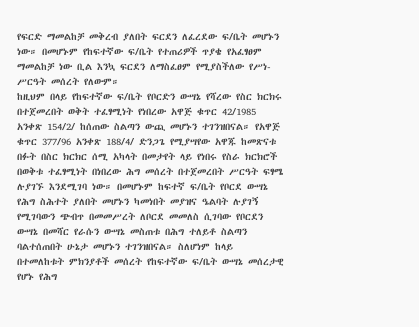የፍርድ ማመልከቻ መቅረብ ያለበት ፍርደን ለፈረደው ፍ/ቤት መሆኑን ነው። በመሆኑም የከፍተኛው ፍ/ቤት የተጠሪዎች ጥያቄ የአፈፃፀም ማመልከቻ ነው ቢል እንኳ ፍርደን ለማስፈፀም የሚያስችለው የሥነ-ሥርዓት መሰረት የለውም።
ከዚህም በላይ የከፍተኛው ፍ/ቤት የቦርድን ውሣኔ የሻረው የስር ክርክሩ በተጀመረበት ወቅት ተፈፃሚነት የነበረው አዋጅ ቁጥር 42/1985 አንቀጽ 154/2/ ከሰጠው ስልጣን ውጪ መሆኑን ተገንዝበናል። የአዋጅ ቁጥር 377/96 አንቀጽ 188/4/ ድንጋጌ የሚያሣየው አዋጁ ከመጽናቱ በፉት በስር ክርክር ሰሚ አካላት በመታየት ላይ የነበሩ የስራ ክርክሮች በወቅቱ ተፈፃሚነት በነበረው ሕግ መሰረት በተጀመረበት ሥርዓት ፍፃሜ ሉያገኙ እንደሚገባ ነው። በመሆኑም ከፍተኛ ፍ/ቤት የቦርደ ውሣኔ የሕግ ስሕተት ያለበት መሆኑን ካመነበት መያዝና ዔልባት ሉያገኝ የሚገባውን ጭብጥ በመመሥረት ለቦርደ መመለስ ሲገባው የቦርደን ውሣኔ በመሻር የራሱን ውሣኔ መስጠቱ በሕግ ተለይቶ ስልጣን ባልተሰጠበት ሁኔታ መሆኑን ተገንዝበናል። ስለሆነም ከላይ በተመለከቱት ምክንያቶች መሰረት የከፍተኛው ፍ/ቤት ውሣኔ መሰረታዊ የሆኑ የሕግ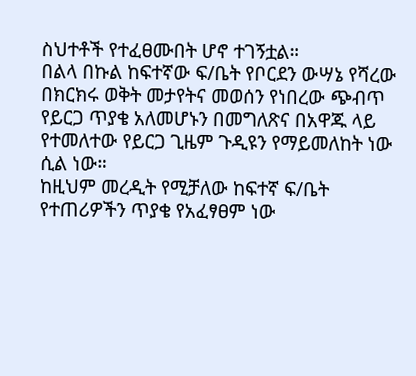ስህተቶች የተፈፀሙበት ሆኖ ተገኝቷል።
በልላ በኩል ከፍተኛው ፍ/ቤት የቦርደን ውሣኔ የሻረው በክርክሩ ወቅት መታየትና መወሰን የነበረው ጭብጥ የይርጋ ጥያቄ አለመሆኑን በመግለጽና በአዋጁ ላይ የተመለተው የይርጋ ጊዜም ጉዲዩን የማይመለከት ነው ሲል ነው።
ከዚህም መረዲት የሚቻለው ከፍተኛ ፍ/ቤት የተጠሪዎችን ጥያቄ የአፈፃፀም ነው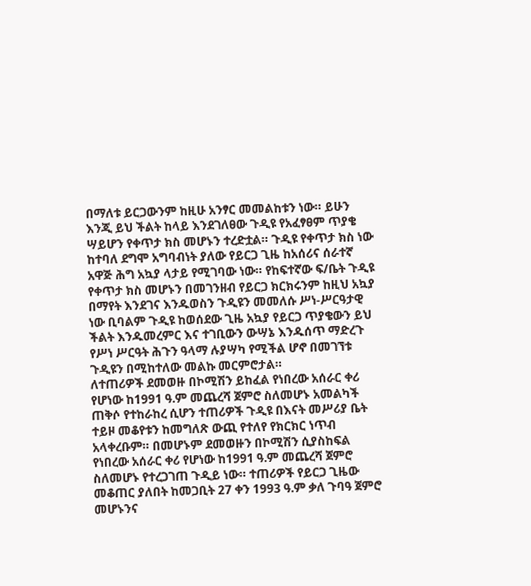በማለቱ ይርጋውንም ከዚሁ አንፃር መመልከቱን ነው። ይሁን እንጂ ይህ ችልት ከላይ እንደገለፀው ጉዲዩ የአፈፃፀም ጥያቄ ሣይሆን የቀጥታ ክስ መሆኑን ተረድቷል። ጉዲዩ የቀጥታ ክስ ነው ከተባለ ደግሞ አግባብነት ያለው የይርጋ ጊዜ ከአሰሪና ሰራተኛ አዋጅ ሕግ አኳያ ላታይ የሚገባው ነው። የከፍተኛው ፍ/ቤት ጉዲዩ የቀጥታ ክስ መሆኑን በመገንዘብ የይርጋ ክርክሩንም ከዚህ አኳያ በማየት እንደገና እንዱወስን ጉዲዩን መመለሱ ሥነ-ሥርዓታዊ ነው ቢባልም ጉዲዩ ከወሰደው ጊዜ አኳያ የይርጋ ጥያቄውን ይህ ችልት እንዱመረምር እና ተገቢውን ውሣኔ እንዱሰጥ ማድረጉ የሥነ ሥርዓት ሕጉን ዓላማ ሉያሣካ የሚችል ሆኖ በመገኘቱ ጉዲዩን በሚከተለው መልኩ መርምሮታል።
ለተጠሪዎች ደመወዙ በኮሚሽን ይከፈል የነበረው አሰራር ቀሪ የሆነው ከ1991 ዓ.ም መጨረሻ ጀምሮ ስለመሆኑ አመልካች ጠቅሶ የተከራከረ ሲሆን ተጠሪዎች ጉዲዩ በእናት መሥሪያ ቤት ተይዞ መቆየቱን ከመግለጽ ውጪ የተለየ የክርክር ነጥብ አላቀረቡም። በመሆኑም ደመወዙን በኮሚሽን ሲያስከፍል የነበረው አሰራር ቀሪ የሆነው ከ1991 ዓ.ም መጨረሻ ጀምሮ ስለመሆኑ የተረጋገጠ ጉዲይ ነው። ተጠሪዎች የይርጋ ጊዜው መቆጠር ያለበት ከመጋቢት 27 ቀን 1993 ዓ.ም ቃለ ጉባዓ ጀምሮ መሆኑንና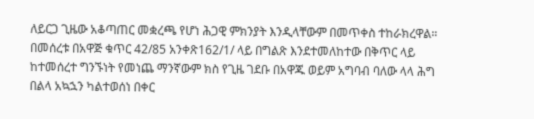ለይርጋ ጊዜው አቆጣጠር መቋረጫ የሆነ ሕጋዊ ምክንያት እንዲላቸውም በመጥቀስ ተከራክረዋል።
በመሰረቱ በአዋጅ ቁጥር 42/85 አንቀጽ162/1/ ላይ በግልጽ እንደተመለከተው በቅጥር ላይ ከተመሰረተ ግንኙነት የመነጨ ማንኛውም ክስ የጊዜ ገደቡ በአዋጁ ወይም አግባብ ባለው ላላ ሕግ በልላ አኳኋን ካልተወሰነ በቀር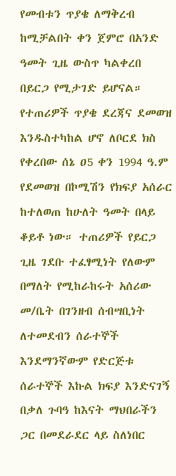የመብቱን ጥያቄ ለማቅረብ ከሚቻልበት ቀን ጀምሮ በአንድ ዓመት ጊዜ ውስጥ ካልቀረበ በይርጋ የሚታገድ ይሆናል። የተጠሪዎች ጥያቄ ደረጃና ደመወዝ እንዱስተካከል ሆኖ ለቦርደ ክስ የቀረበው ሰኔ ዐ5 ቀን 1994 ዓ.ም የደመወዝ በኮሚሽን የክፍያ አሰራር ከተለወጠ ከሁለት ዓመት በላይ ቆይቶ ነው። ተጠሪዎች የይርጋ ጊዜ ገደቡ ተፈፃሚነት የለውም በማለት የሚከራከሩት አሰሪው መ/ቤት በገንዘብ ሰብሣቢነት ለተመደብን ሰራተኞች እንደማንኛውም የድርጅቱ ሰራተኞች እኩል ክፍያ እንድናገኝ በቃለ ጉባዓ ከእናት ማህበራችን ጋር በመደራደር ላይ ስለነበር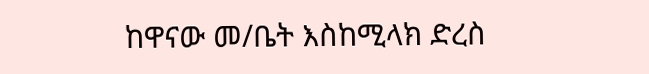ከዋናው መ/ቤት እስከሚላክ ድረስ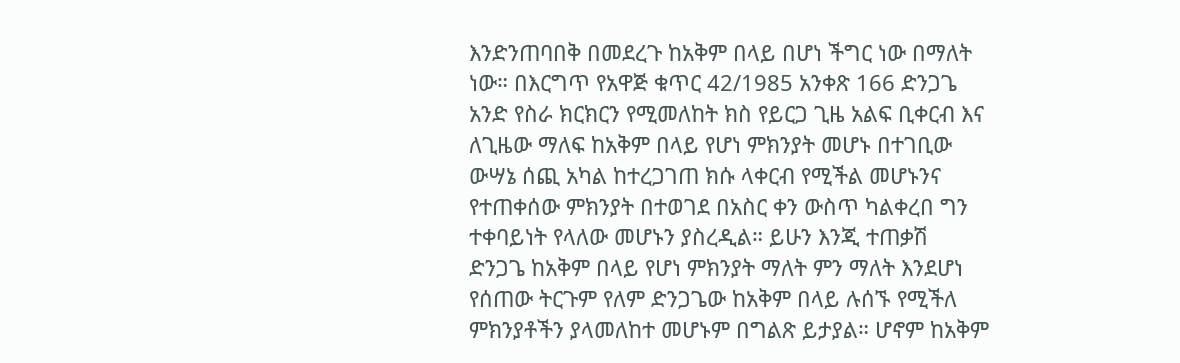እንድንጠባበቅ በመደረጉ ከአቅም በላይ በሆነ ችግር ነው በማለት ነው። በእርግጥ የአዋጅ ቁጥር 42/1985 አንቀጽ 166 ድንጋጌ አንድ የስራ ክርክርን የሚመለከት ክስ የይርጋ ጊዜ አልፍ ቢቀርብ እና ለጊዜው ማለፍ ከአቅም በላይ የሆነ ምክንያት መሆኑ በተገቢው ውሣኔ ሰጪ አካል ከተረጋገጠ ክሱ ላቀርብ የሚችል መሆኑንና የተጠቀሰው ምክንያት በተወገደ በአስር ቀን ውስጥ ካልቀረበ ግን ተቀባይነት የላለው መሆኑን ያስረዲል። ይሁን እንጂ ተጠቃሽ ድንጋጌ ከአቅም በላይ የሆነ ምክንያት ማለት ምን ማለት እንደሆነ የሰጠው ትርጉም የለም ድንጋጌው ከአቅም በላይ ሉሰኙ የሚችለ ምክንያቶችን ያላመለከተ መሆኑም በግልጽ ይታያል። ሆኖም ከአቅም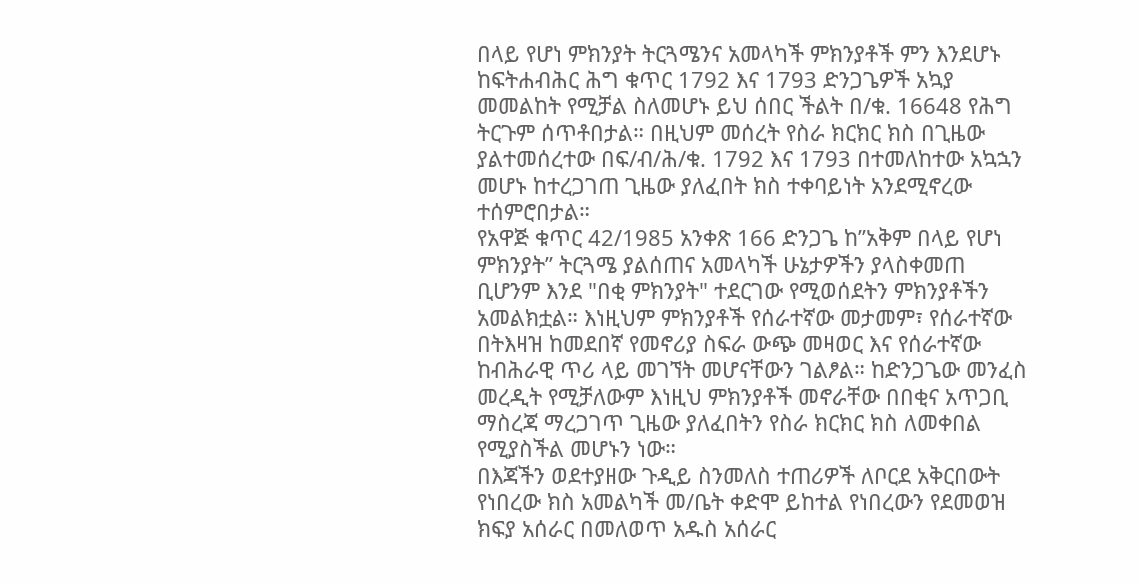በላይ የሆነ ምክንያት ትርጓሜንና አመላካች ምክንያቶች ምን እንደሆኑ ከፍትሐብሕር ሕግ ቁጥር 1792 እና 1793 ድንጋጌዎች አኳያ መመልከት የሚቻል ስለመሆኑ ይህ ሰበር ችልት በ/ቁ. 16648 የሕግ ትርጉም ሰጥቶበታል። በዚህም መሰረት የስራ ክርክር ክስ በጊዜው ያልተመሰረተው በፍ/ብ/ሕ/ቁ. 1792 እና 1793 በተመለከተው አኳኋን መሆኑ ከተረጋገጠ ጊዜው ያለፈበት ክስ ተቀባይነት አንደሚኖረው ተሰምሮበታል።
የአዋጅ ቁጥር 42/1985 አንቀጽ 166 ድንጋጌ ከ”አቅም በላይ የሆነ ምክንያት” ትርጓሜ ያልሰጠና አመላካች ሁኔታዎችን ያላስቀመጠ ቢሆንም እንደ "በቂ ምክንያት" ተደርገው የሚወሰደትን ምክንያቶችን አመልክቷል። እነዚህም ምክንያቶች የሰራተኛው መታመም፣ የሰራተኛው በትእዛዝ ከመደበኛ የመኖሪያ ስፍራ ውጭ መዛወር እና የሰራተኛው ከብሕራዊ ጥሪ ላይ መገኘት መሆናቸውን ገልፆል። ከድንጋጌው መንፈስ መረዲት የሚቻለውም እነዚህ ምክንያቶች መኖራቸው በበቂና አጥጋቢ ማስረጃ ማረጋገጥ ጊዜው ያለፈበትን የስራ ክርክር ክስ ለመቀበል የሚያስችል መሆኑን ነው።
በእጃችን ወደተያዘው ጉዲይ ስንመለስ ተጠሪዎች ለቦርደ አቅርበውት የነበረው ክስ አመልካች መ/ቤት ቀድሞ ይከተል የነበረውን የደመወዝ ክፍያ አሰራር በመለወጥ አዱስ አሰራር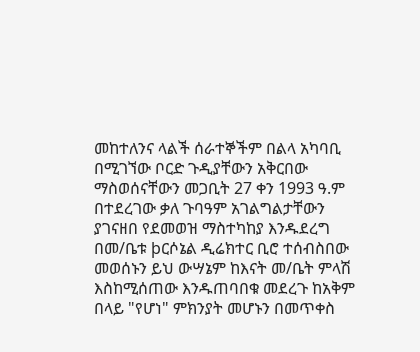መከተለንና ላልች ሰራተኞችም በልላ አካባቢ በሚገኘው ቦርድ ጉዲያቸውን አቅርበው ማስወሰናቸውን መጋቢት 27 ቀን 1993 ዓ.ም በተደረገው ቃለ ጉባዓም አገልግልታቸውን ያገናዘበ የደመወዝ ማስተካከያ እንዱደረግ በመ/ቤቱ þርሶኔል ዲሬክተር ቢሮ ተሰብስበው መወሰኑን ይህ ውሣኔም ከእናት መ/ቤት ምላሽ እስከሚሰጠው እንዱጠባበቁ መደረጉ ከአቅም በላይ "የሆነ" ምክንያት መሆኑን በመጥቀስ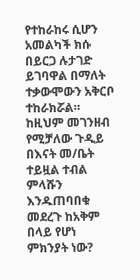የተከራከሩ ሲሆን አመልካች ክሱ በይርጋ ሉታገድ ይገባዋል በማለት ተቃውሞውን አቅርቦ ተከራክሯል። ከዚህም መገንዘብ የሚቻለው ጉዲይ በእናት መ/ቤት ተይዟል ተብል ምላሹን እንዱጠባበቁ መደረጉ ከአቅም በላይ የሆነ ምክንያት ነው?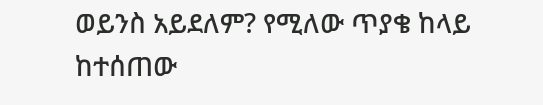ወይንስ አይደለም? የሚለው ጥያቄ ከላይ ከተሰጠው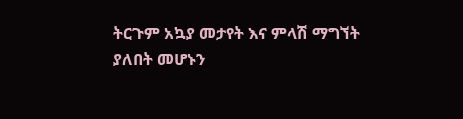ትርጉም አኳያ መታየት እና ምላሽ ማግኘት ያለበት መሆኑን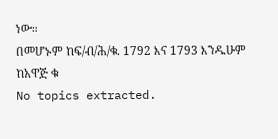ነው።
በመሆኑም ከፍ/ብ/ሕ/ቁ. 1792 እና 1793 እንዱሁም ከአዋጅ ቁ
No topics extracted.